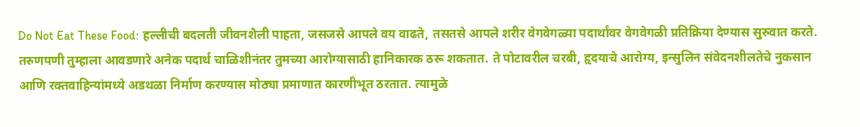Do Not Eat These Food: हल्लीची बदलती जीवनशैली पाहता, जसजसे आपले वय वाढते, तसतसे आपले शरीर वेगवेगळ्या पदार्थांवर वेगवेगळी प्रतिक्रिया देण्यास सुरुवात करते. तरुणपणी तुम्हाला आवडणारे अनेक पदार्थ चाळिशीनंतर तुमच्या आरोग्यासाठी हानिकारक ठरू शकतात. ते पोटावरील चरबी, हृदयाचे आरोग्य, इन्सुलिन संवेदनशीलतेचे नुकसान आणि रक्तवाहिन्यांमध्ये अडथळा निर्माण करण्यास मोठ्या प्रमाणात कारणीभूत ठरतात. त्यामुळे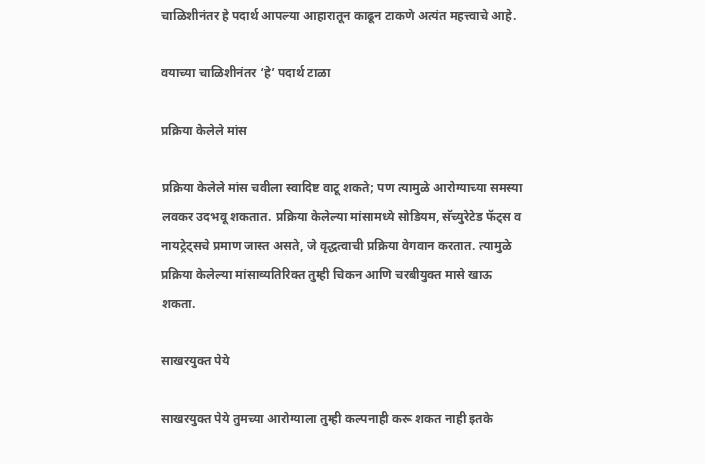चाळिशीनंतर हे पदार्थ आपल्या आहारातून काढून टाकणे अत्यंत महत्त्वाचे आहे.

वयाच्या चाळिशीनंतर ‘हे’ पदार्थ टाळा

प्रक्रिया केलेले मांस

प्रक्रिया केलेले मांस चवीला स्वादिष्ट वाटू शकते; पण त्यामुळे आरोग्याच्या समस्या लवकर उदभवू शकतात. प्रक्रिया केलेल्या मांसामध्ये सोडियम, सॅच्युरेटेड फॅट्स व नायट्रेट्सचे प्रमाण जास्त असते, जे वृद्धत्वाची प्रक्रिया वेगवान करतात. त्यामुळे प्रक्रिया केलेल्या मांसाव्यतिरिक्त तुम्ही चिकन आणि चरबीयुक्त मासे खाऊ शकता.

साखरयुक्त पेये

साखरयुक्त पेये तुमच्या आरोग्याला तुम्ही कल्पनाही करू शकत नाही इतके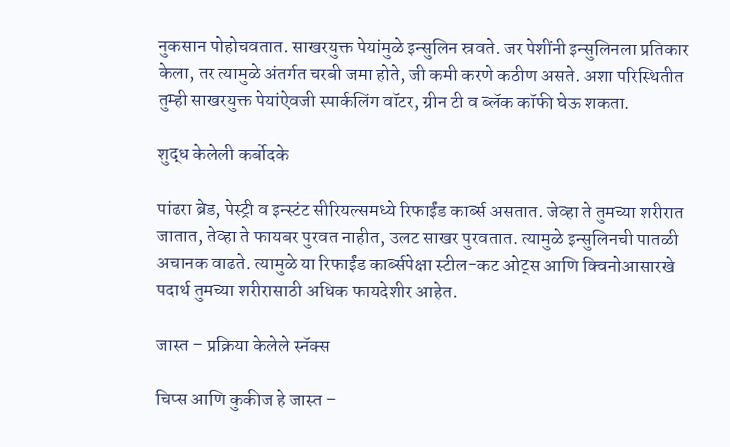नुकसान पोहोचवतात. साखरयुक्त पेयांमुळे इन्सुलिन स्रवते. जर पेशींनी इन्सुलिनला प्रतिकार केला, तर त्यामुळे अंतर्गत चरबी जमा होते, जी कमी करणे कठीण असते. अशा परिस्थितीत तुम्ही साखरयुक्त पेयांऐवजी स्पार्कलिंग वॉटर, ग्रीन टी व ब्लॅक कॉफी घेऊ शकता.

शुद्ध केलेली कर्बोदके

पांढरा ब्रेड, पेस्ट्री व इन्स्टंट सीरियल्समध्ये रिफाईंड कार्ब्स असतात. जेव्हा ते तुमच्या शरीरात जातात, तेव्हा ते फायबर पुरवत नाहीत, उलट साखर पुरवतात. त्यामुळे इन्सुलिनची पातळी अचानक वाढते. त्यामुळे या रिफाईंड कार्ब्सपेक्षा स्टील-कट ओट्स आणि क्विनोआसारखे पदार्थ तुमच्या शरीरासाठी अधिक फायदेशीर आहेत.

जास्त – प्रक्रिया केलेले स्नॅक्स

चिप्स आणि कुकीज हे जास्त –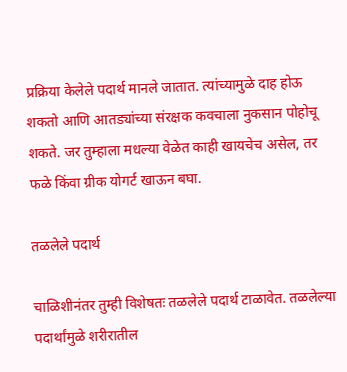प्रक्रिया केलेले पदार्थ मानले जातात. त्यांच्यामुळे दाह होऊ शकतो आणि आतड्यांच्या संरक्षक कवचाला नुकसान पोहोचू शकते. जर तुम्हाला मधल्या वेळेत काही खायचेच असेल, तर फळे किंवा ग्रीक योगर्ट खाऊन बघा.

तळलेले पदार्थ

चाळिशीनंतर तुम्ही विशेषतः तळलेले पदार्थ टाळावेत. तळलेल्या पदार्थांमुळे शरीरातील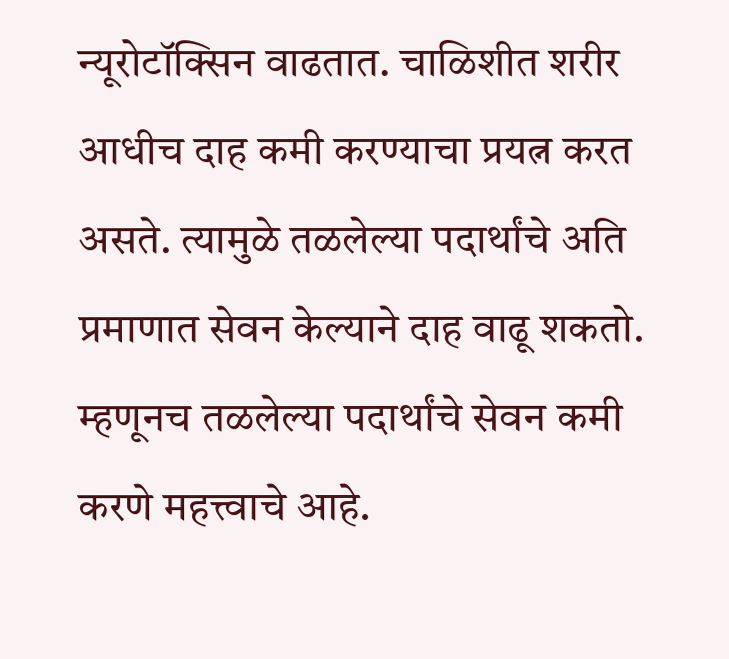न्यूरोटॉक्सिन वाढतात. चाळिशीत शरीर आधीच दाह कमी करण्याचा प्रयत्न करत असते. त्यामुळे तळलेल्या पदार्थांचे अति प्रमाणात सेवन केल्याने दाह वाढू शकतो. म्हणूनच तळलेल्या पदार्थांचे सेवन कमी करणे महत्त्वाचे आहे.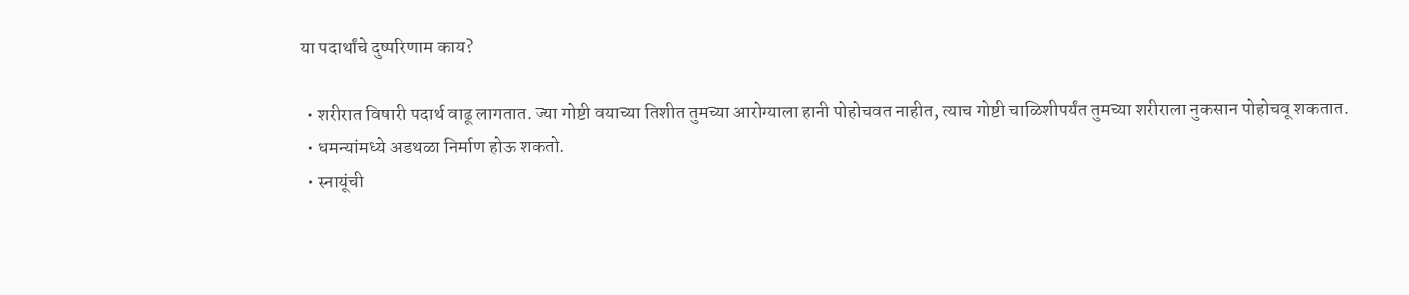या पदार्थांचे दुष्परिणाम काय?

  • शरीरात विषारी पदार्थ वाढू लागतात. ज्या गोष्टी वयाच्या तिशीत तुमच्या आरोग्याला हानी पोहोचवत नाहीत, त्याच गोष्टी चाळिशीपर्यंत तुमच्या शरीराला नुकसान पोहोचवू शकतात.
  • धमन्यांमध्ये अडथळा निर्माण होऊ शकतो.
  • स्नायूंची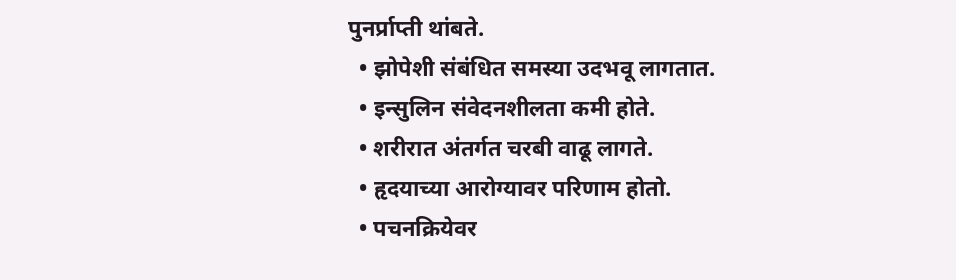पुनर्प्राप्ती थांबते.
  • झोपेशी संबंधित समस्या उदभवू लागतात.
  • इन्सुलिन संवेदनशीलता कमी होते.
  • शरीरात अंतर्गत चरबी वाढू लागते.
  • हृदयाच्या आरोग्यावर परिणाम होतो.
  • पचनक्रियेवर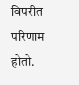विपरीत परिणाम होतो.